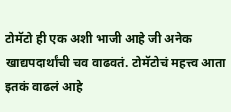टोमॅटो ही एक अशी भाजी आहे जी अनेक खाद्यपदार्थांची चव वाढवतं. टोमॅटोचं महत्त्व आता इतकं वाढलं आहे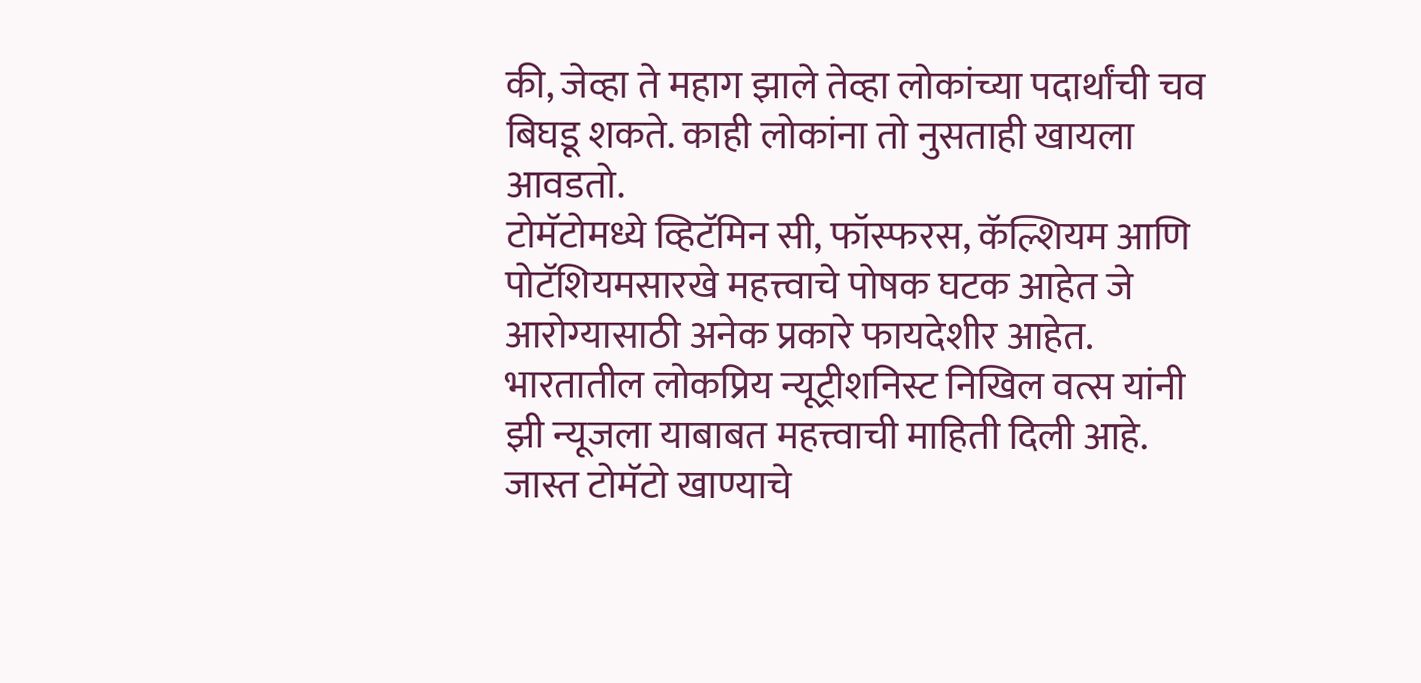की, जेव्हा ते महाग झाले तेव्हा लोकांच्या पदार्थांची चव बिघडू शकते. काही लोकांना तो नुसताही खायला आवडतो.
टोमॅटोमध्ये व्हिटॅमिन सी, फॉस्फरस, कॅल्शियम आणि पोटॅशियमसारखे महत्त्वाचे पोषक घटक आहेत जे आरोग्यासाठी अनेक प्रकारे फायदेशीर आहेत. भारतातील लोकप्रिय न्यूट्रीशनिस्ट निखिल वत्स यांनी झी न्यूजला याबाबत महत्त्वाची माहिती दिली आहे.
जास्त टोमॅटो खाण्याचे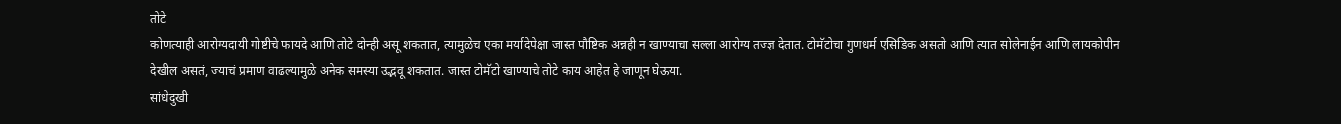तोटे
कोणत्याही आरोग्यदायी गोष्टीचे फायदे आणि तोटे दोन्ही असू शकतात, त्यामुळेच एका मर्यादेपेक्षा जास्त पौष्टिक अन्नही न खाण्याचा सल्ला आरोग्य तज्ज्ञ देतात. टोमॅटोचा गुणधर्म एसिडिक असतो आणि त्यात सोलेनाईन आणि लायकोपीन देखील असतं, ज्याचं प्रमाण वाढल्यामुळे अनेक समस्या उद्भवू शकतात. जास्त टोमॅटो खाण्याचे तोटे काय आहेत हे जाणून घेऊया.
सांधेदुखी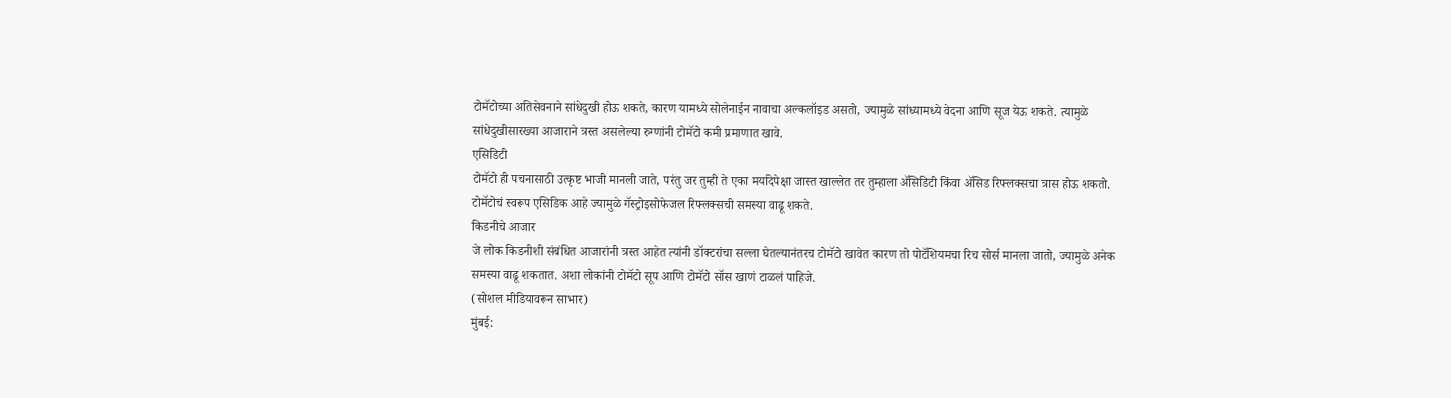टोमॅटोच्या अतिसेवनाने सांधेदुखी होऊ शकते, कारण यामध्ये सोलेनाईन नावाचा अल्कलॉइड असतो, ज्यामुळे सांध्यामध्ये वेदना आणि सूज येऊ शकते. त्यामुळे सांधेदुखीसारख्या आजाराने त्रस्त असलेल्या रुग्णांनी टोमॅटो कमी प्रमाणात खावे.
एसिडिटी
टोमॅटो ही पचनासाठी उत्कृष्ट भाजी मानली जाते, परंतु जर तुम्ही ते एका मर्यादेपेक्षा जास्त खाल्लेत तर तुम्हाला ॲसिडिटी किंवा ॲसिड रिफ्लक्सचा त्रास होऊ शकतो. टोमॅटोचं स्वरूप एसिडिक आहे ज्यामुळे गॅस्ट्रोइसोफेजल रिफ्लक्सची समस्या वाढू शकते.
किडनीचे आजार
जे लोक किडनीशी संबंधित आजारांनी त्रस्त आहेत त्यांनी डॉक्टरांचा सल्ला घेतल्यानंतरच टोमॅटो खावेत कारण तो पोटॅशियमचा रिच सोर्स मानला जातो, ज्यामुळे अनेक समस्या वाढू शकतात. अशा लोकांनी टोमॅटो सूप आणि टोमॅटो सॉस खाणं टाळलं पाहिजे.
(सोशल मीडियावरून साभार)
मुंबई: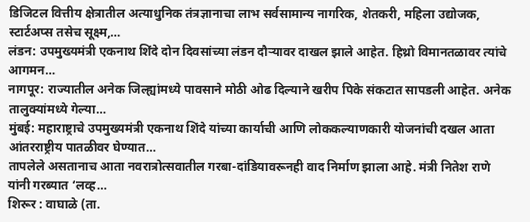डिजिटल वित्तीय क्षेत्रातील अत्याधुनिक तंत्रज्ञानाचा लाभ सर्वसामान्य नागरिक, शेतकरी, महिला उद्योजक, स्टार्टअप्स तसेच सूक्ष्म,…
लंडन: उपमुख्यमंत्री एकनाथ शिंदे दोन दिवसांच्या लंडन दौऱ्यावर दाखल झाले आहेत. हिथ्रो विमानतळावर त्यांचे आगमन…
नागपूर: राज्यातील अनेक जिल्ह्यांमध्ये पावसाने मोठी ओढ दिल्याने खरीप पिके संकटात सापडली आहेत. अनेक तालुक्यांमध्ये गेल्या…
मुंबई: महाराष्ट्राचे उपमुख्यमंत्री एकनाथ शिंदे यांच्या कार्याची आणि लोककल्याणकारी योजनांची दखल आता आंतरराष्ट्रीय पातळीवर घेण्यात…
तापलेले असतानाच आता नवरात्रोत्सवातील गरबा-दांडियावरूनही वाद निर्माण झाला आहे. मंत्री नितेश राणे यांनी गरब्यात ‘लव्ह…
शिरूर : वाघाळे (ता.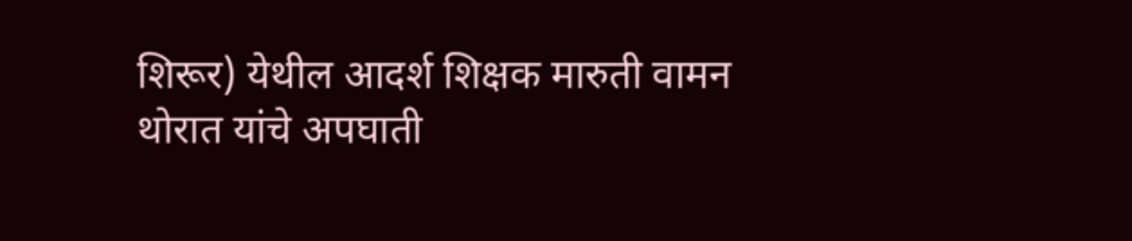शिरूर) येथील आदर्श शिक्षक मारुती वामन थोरात यांचे अपघाती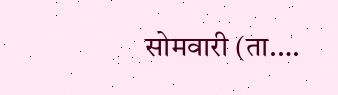सोमवारी (ता.…